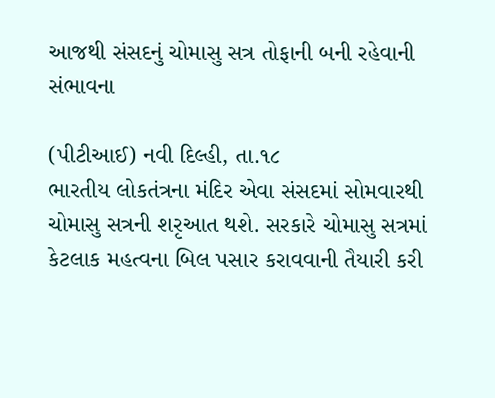આજથી સંસદનું ચોમાસુ સત્ર તોફાની બની રહેવાની સંભાવના

(પીટીઆઈ) નવી દિલ્હી, તા.૧૮
ભારતીય લોકતંત્રના મંદિર એવા સંસદમાં સોમવારથી ચોમાસુ સત્રની શરૃઆત થશે. સરકારે ચોમાસુ સત્રમાં કેટલાક મહત્વના બિલ પસાર કરાવવાની તૈયારી કરી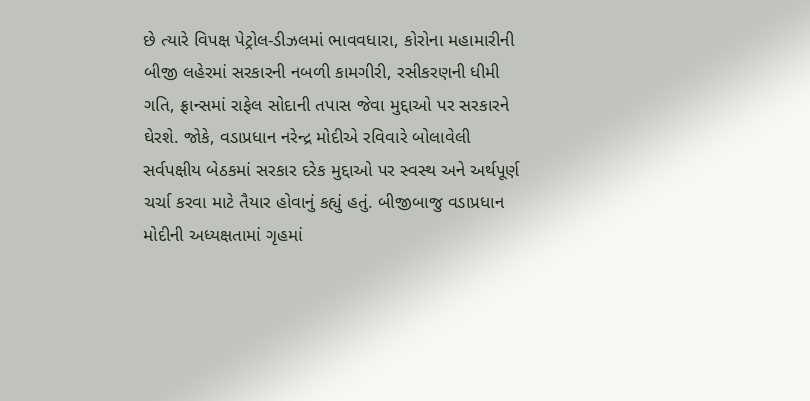છે ત્યારે વિપક્ષ પેટ્રોલ-ડીઝલમાં ભાવવધારા, કોરોના મહામારીની બીજી લહેરમાં સરકારની નબળી કામગીરી, રસીકરણની ધીમી ગતિ, ફ્રાન્સમાં રાફેલ સોદાની તપાસ જેવા મુદ્દાઓ પર સરકારને ઘેરશે. જોકે, વડાપ્રધાન નરેન્દ્ર મોદીએ રવિવારે બોલાવેલી સર્વપક્ષીય બેઠકમાં સરકાર દરેક મુદ્દાઓ પર સ્વસ્થ અને અર્થપૂર્ણ ચર્ચા કરવા માટે તૈયાર હોવાનું કહ્યું હતું. બીજીબાજુ વડાપ્રધાન મોદીની અધ્યક્ષતામાં ગૃહમાં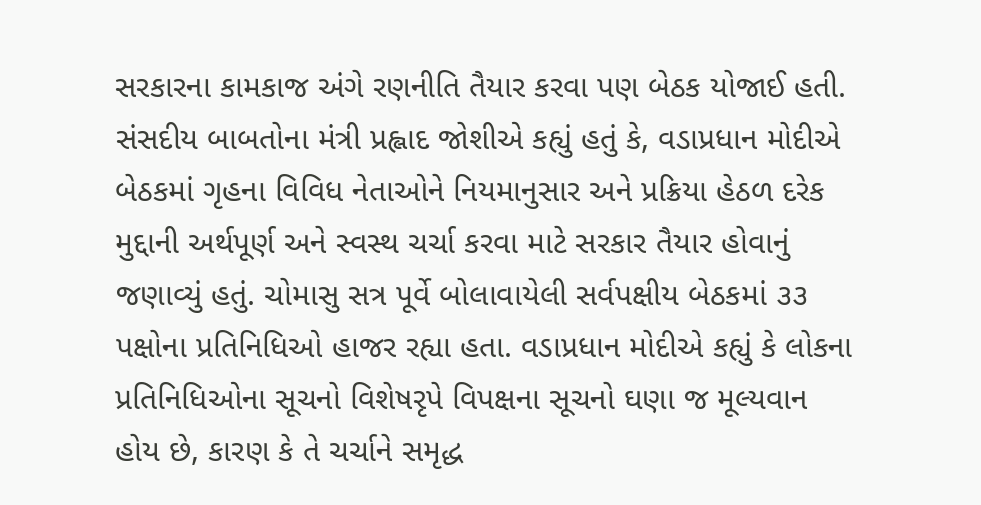સરકારના કામકાજ અંગે રણનીતિ તૈયાર કરવા પણ બેઠક યોજાઈ હતી.
સંસદીય બાબતોના મંત્રી પ્રહ્લાદ જોશીએ કહ્યું હતું કે, વડાપ્રધાન મોદીએ બેઠકમાં ગૃહના વિવિધ નેતાઓને નિયમાનુસાર અને પ્રક્રિયા હેઠળ દરેક મુદ્દાની અર્થપૂર્ણ અને સ્વસ્થ ચર્ચા કરવા માટે સરકાર તૈયાર હોવાનું જણાવ્યું હતું. ચોમાસુ સત્ર પૂર્વે બોલાવાયેલી સર્વપક્ષીય બેઠકમાં ૩૩ પક્ષોના પ્રતિનિધિઓ હાજર રહ્યા હતા. વડાપ્રધાન મોદીએ કહ્યું કે લોકના પ્રતિનિધિઓના સૂચનો વિશેષરૃપે વિપક્ષના સૂચનો ઘણા જ મૂલ્યવાન હોય છે, કારણ કે તે ચર્ચાને સમૃદ્ધ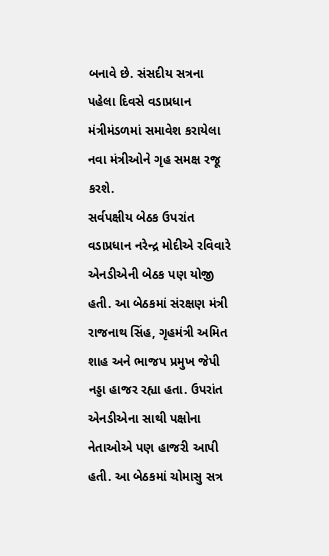બનાવે છે. સંસદીય સત્રના પહેલા દિવસે વડાપ્રધાન મંત્રીમંડળમાં સમાવેશ કરાયેલા નવા મંત્રીઓને ગૃહ સમક્ષ રજૂ કરશે.
સર્વપક્ષીય બેઠક ઉપરાંત વડાપ્રધાન નરેન્દ્ર મોદીએ રવિવારે એનડીએની બેઠક પણ યોજી હતી. આ બેઠકમાં સંરક્ષણ મંત્રી રાજનાથ સિંહ, ગૃહમંત્રી અમિત શાહ અને ભાજપ પ્રમુખ જેપી નડ્ડા હાજર રહ્યા હતા. ઉપરાંત એનડીએના સાથી પક્ષોના નેતાઓએ પણ હાજરી આપી હતી. આ બેઠકમાં ચોમાસુ સત્ર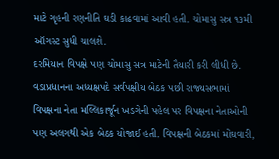માટે ગૃહની રણનીતિ ઘડી કાઢવામાં આવી હતી. ચોમાસુ સત્ર ૧૩મી ઑગસ્ટ સુધી ચાલશે.
દરમિયાન વિપક્ષે પણ ચોમાસુ સત્ર માટેની તૈયારી કરી લીધી છે. વડાપ્રધાનના અધ્યક્ષપદે સર્વપક્ષીય બેઠક પછી રાજ્યસભામાં વિપક્ષના નેતા મલ્લિકાર્જૂન ખડગેની પહેલ પર વિપક્ષના નેતાઓની પણ અલગથી એક બેઠક યોજાઈ હતી. વિપક્ષની બેઠકમાં મોંઘવારી,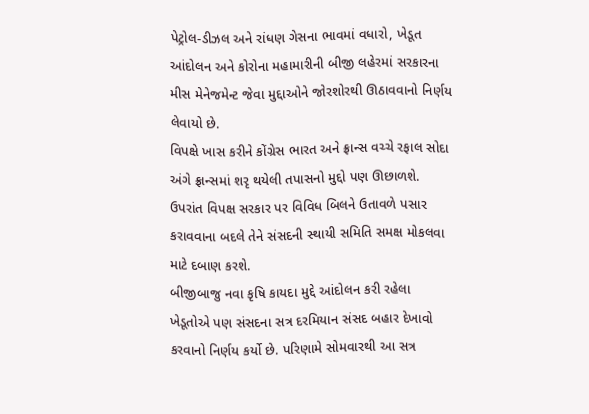પેટ્રોલ-ડીઝલ અને રાંધણ ગેસના ભાવમાં વધારો, ખેડૂત આંદોલન અને કોરોના મહામારીની બીજી લહેરમાં સરકારના મીસ મેનેજમેન્ટ જેવા મુદ્દાઓને જોરશોરથી ઊઠાવવાનો નિર્ણય લેવાયો છે.
વિપક્ષે ખાસ કરીને કોંગ્રેસ ભારત અને ફ્રાન્સ વચ્ચે રફાલ સોદા અંગે ફ્રાન્સમાં શરૃ થયેલી તપાસનો મુદ્દો પણ ઊછાળશે. ઉપરાંત વિપક્ષ સરકાર પર વિવિધ બિલને ઉતાવળે પસાર કરાવવાના બદલે તેને સંસદની સ્થાયી સમિતિ સમક્ષ મોકલવા માટે દબાણ કરશે.
બીજીબાજુ નવા કૃષિ કાયદા મુદ્દે આંદોલન કરી રહેલા ખેડૂતોએ પણ સંસદના સત્ર દરમિયાન સંસદ બહાર દેખાવો કરવાનો નિર્ણય કર્યો છે. પરિણામે સોમવારથી આ સત્ર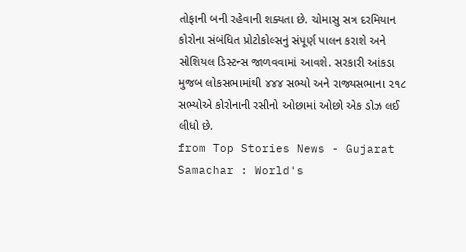તોફાની બની રહેવાની શક્યતા છે. ચોમાસુ સત્ર દરમિયાન કોરોના સંબંધિત પ્રોટોકોલ્સનું સંપૂર્ણ પાલન કરાશે અને સોશિયલ ડિસ્ટન્સ જાળવવામાં આવશે. સરકારી આંકડા મુજબ લોકસભામાંથી ૪૪૪ સભ્યો અને રાજ્યસભાના ૨૧૮ સભ્યોએ કોરોનાની રસીનો ઓછામાં ઓછો એક ડોઝ લઈ લીધો છે.
from Top Stories News - Gujarat Samachar : World's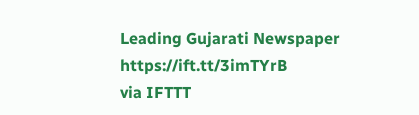Leading Gujarati Newspaper https://ift.tt/3imTYrB
via IFTTT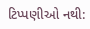ટિપ્પણીઓ નથી: